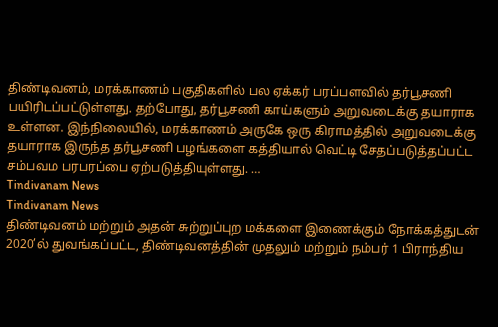திண்டிவனம், மரக்காணம் பகுதிகளில் பல ஏக்கர் பரப்பளவில் தர்பூசணி பயிரிடப்பட்டுள்ளது. தற்போது, தர்பூசணி காய்களும் அறுவடைக்கு தயாராக உள்ளன. இந்நிலையில், மரக்காணம் அருகே ஒரு கிராமத்தில் அறுவடைக்கு தயாராக இருந்த தர்பூசணி பழங்களை கத்தியால் வெட்டி சேதப்படுத்தப்பட்ட சம்பவம பரபரப்பை ஏற்படுத்தியுள்ளது. …
Tindivanam News
Tindivanam News
திண்டிவனம் மற்றும் அதன் சுற்றுப்புற மக்களை இணைக்கும் நோக்கத்துடன் 2020’ல் துவங்கப்பட்ட, திண்டிவனத்தின் முதலும் மற்றும் நம்பர் 1 பிராந்திய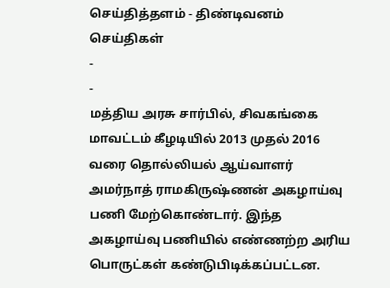செய்தித்தளம் - திண்டிவனம் செய்திகள்
-
-
மத்திய அரசு சார்பில், சிவகங்கை மாவட்டம் கீழடியில் 2013 முதல் 2016 வரை தொல்லியல் ஆய்வாளர் அமர்நாத் ராமகிருஷ்ணன் அகழாய்வு பணி மேற்கொண்டார். இந்த அகழாய்வு பணியில் எண்ணற்ற அரிய பொருட்கள் கண்டுபிடிக்கப்பட்டன.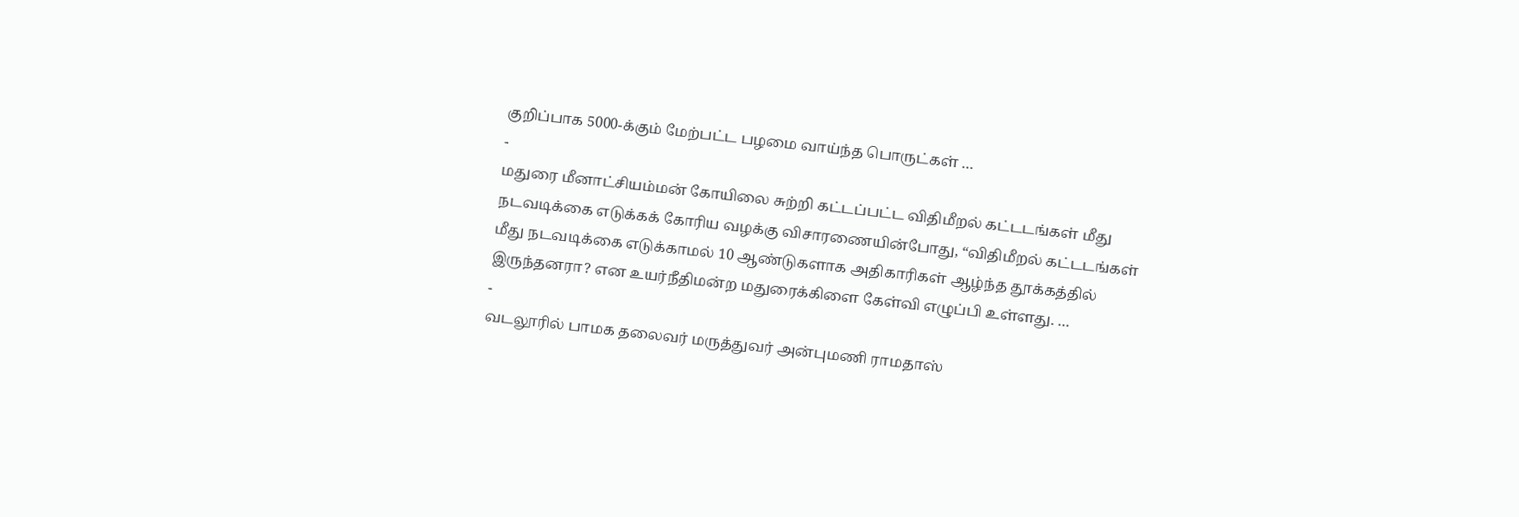குறிப்பாக 5000-க்கும் மேற்பட்ட பழமை வாய்ந்த பொருட்கள் …
-
மதுரை மீனாட்சியம்மன் கோயிலை சுற்றி கட்டப்பட்ட விதிமீறல் கட்டடங்கள் மீது நடவடிக்கை எடுக்கக் கோரிய வழக்கு விசாரணையின்போது, “விதிமீறல் கட்டடங்கள் மீது நடவடிக்கை எடுக்காமல் 10 ஆண்டுகளாக அதிகாரிகள் ஆழ்ந்த தூக்கத்தில் இருந்தனரா? என உயர்நீதிமன்ற மதுரைக்கிளை கேள்வி எழுப்பி உள்ளது. …
-
வடலூரில் பாமக தலைவர் மருத்துவர் அன்புமணி ராமதாஸ்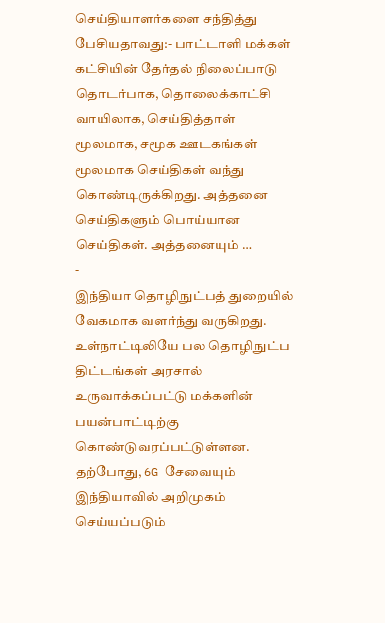செய்தியாளர்களை சந்தித்து பேசியதாவது:- பாட்டாளி மக்கள் கட்சியின் தேர்தல் நிலைப்பாடு தொடர்பாக, தொலைக்காட்சி வாயிலாக, செய்தித்தாள் மூலமாக, சமூக ஊடகங்கள் மூலமாக செய்திகள் வந்து கொண்டிருக்கிறது. அத்தனை செய்திகளும் பொய்யான செய்திகள். அத்தனையும் …
-
இந்தியா தொழிநுட்பத் துறையில் வேகமாக வளர்ந்து வருகிறது. உள்நாட்டிலியே பல தொழிநுட்ப திட்டங்கள் அரசால் உருவாக்கப்பட்டு மக்களின் பயன்பாட்டிற்கு கொண்டுவரப்பட்டுள்ளன. தற்போது, 6G சேவையும் இந்தியாவில் அறிமுகம் செய்யப்படும்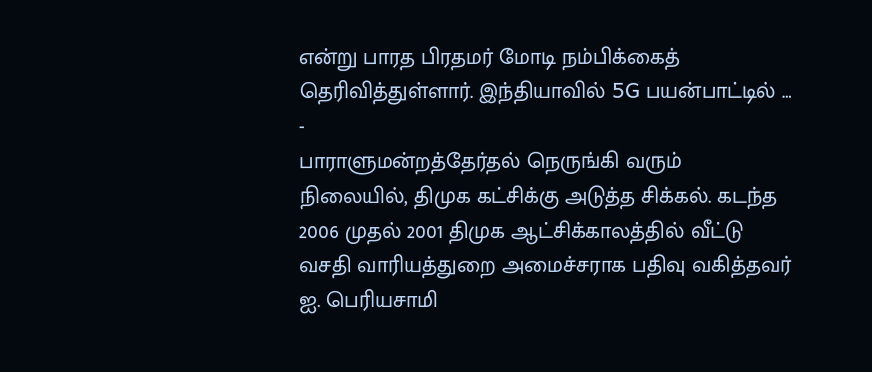என்று பாரத பிரதமர் மோடி நம்பிக்கைத் தெரிவித்துள்ளார். இந்தியாவில் 5G பயன்பாட்டில் …
-
பாராளுமன்றத்தேர்தல் நெருங்கி வரும் நிலையில், திமுக கட்சிக்கு அடுத்த சிக்கல். கடந்த 2006 முதல் 2001 திமுக ஆட்சிக்காலத்தில் வீட்டு வசதி வாரியத்துறை அமைச்சராக பதிவு வகித்தவர் ஐ. பெரியசாமி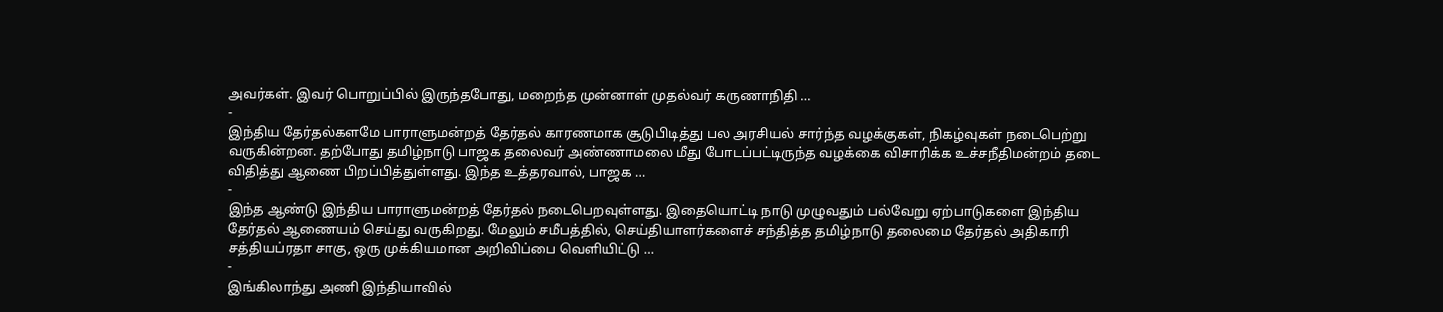அவர்கள். இவர் பொறுப்பில் இருந்தபோது, மறைந்த முன்னாள் முதல்வர் கருணாநிதி …
-
இந்திய தேர்தல்களமே பாராளுமன்றத் தேர்தல் காரணமாக சூடுபிடித்து பல அரசியல் சார்ந்த வழக்குகள், நிகழ்வுகள் நடைபெற்று வருகின்றன. தற்போது தமிழ்நாடு பாஜக தலைவர் அண்ணாமலை மீது போடப்பட்டிருந்த வழக்கை விசாரிக்க உச்சநீதிமன்றம் தடை விதித்து ஆணை பிறப்பித்துள்ளது. இந்த உத்தரவால், பாஜக …
-
இந்த ஆண்டு இந்திய பாராளுமன்றத் தேர்தல் நடைபெறவுள்ளது. இதையொட்டி நாடு முழுவதும் பல்வேறு ஏற்பாடுகளை இந்திய தேர்தல் ஆணையம் செய்து வருகிறது. மேலும் சமீபத்தில், செய்தியாளர்களைச் சந்தித்த தமிழ்நாடு தலைமை தேர்தல் அதிகாரி சத்தியப்ரதா சாகு, ஒரு முக்கியமான அறிவிப்பை வெளியிட்டு …
-
இங்கிலாந்து அணி இந்தியாவில்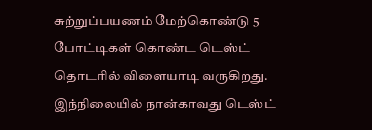சுற்றுப்பயணம் மேற்கொண்டு 5 போட்டிகள் கொண்ட டெஸ்ட் தொடரில் விளையாடி வருகிறது. இந்நிலையில் நான்காவது டெஸ்ட்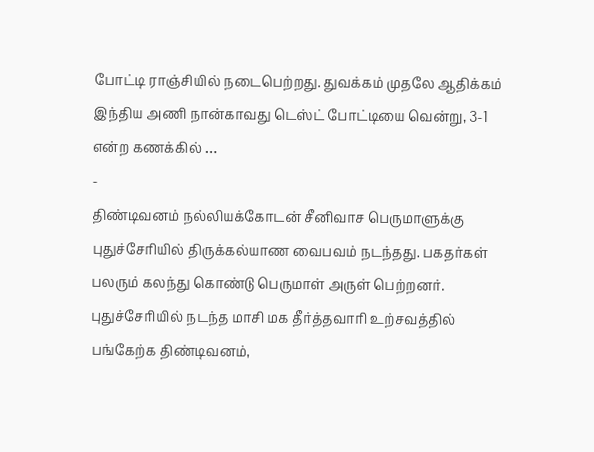போட்டி ராஞ்சியில் நடைபெற்றது. துவக்கம் முதலே ஆதிக்கம் இந்திய அணி நான்காவது டெஸ்ட் போட்டியை வென்று, 3-1 என்ற கணக்கில் …
-
திண்டிவனம் நல்லியக்கோடன் சீனிவாச பெருமாளுக்கு புதுச்சேரியில் திருக்கல்யாண வைபவம் நடந்தது. பகதர்கள் பலரும் கலந்து கொண்டு பெருமாள் அருள் பெற்றனர். புதுச்சேரியில் நடந்த மாசி மக தீர்த்தவாரி உற்சவத்தில் பங்கேற்க திண்டிவனம்,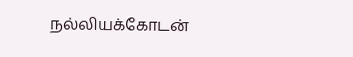நல்லியக்கோடன்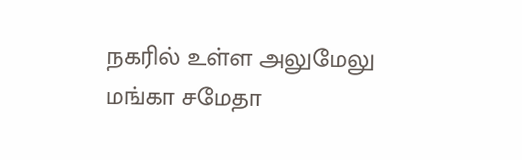நகரில் உள்ள அலுமேலு மங்கா சமேதா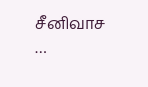சீனிவாச …